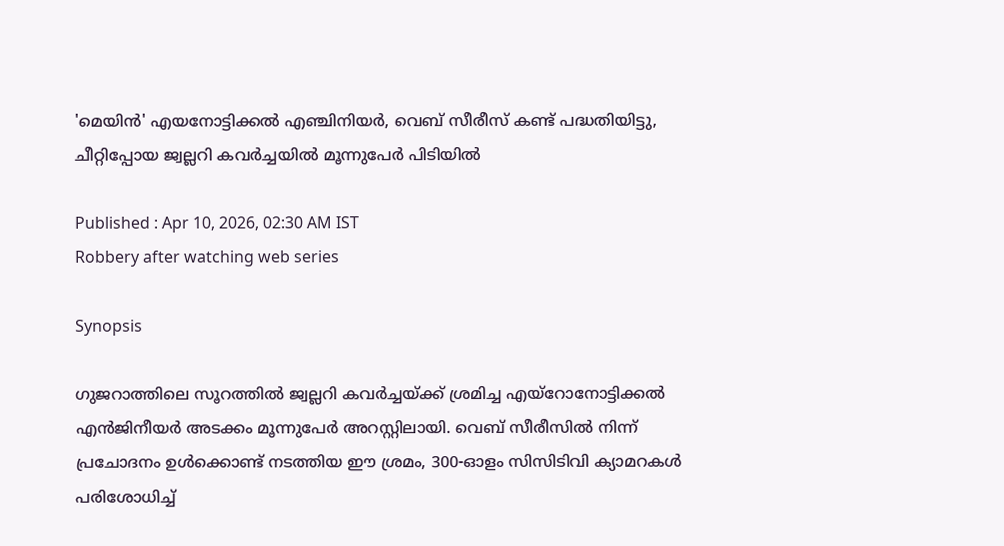'മെയിൻ' എയനോട്ടിക്കൽ എ‍ഞ്ചിനിയര്‍, വെബ് സീരീസ് കണ്ട് പദ്ധതിയിട്ടു, ചീറ്റിപ്പോയ ജ്വല്ലറി കവര്‍ച്ചയിൽ മൂന്നുപേര്‍ പിടിയിൽ

Published : Apr 10, 2026, 02:30 AM IST
Robbery after watching web series

Synopsis

ഗുജറാത്തിലെ സൂറത്തിൽ ജ്വല്ലറി കവർച്ചയ്ക്ക് ശ്രമിച്ച എയ്റോനോട്ടിക്കൽ എൻജിനീയർ അടക്കം മൂന്നുപേർ അറസ്റ്റിലായി. വെബ് സീരീസിൽ നിന്ന് പ്രചോദനം ഉൾക്കൊണ്ട് നടത്തിയ ഈ ശ്രമം, 300-ഓളം സിസിടിവി ക്യാമറകൾ പരിശോധിച്ച്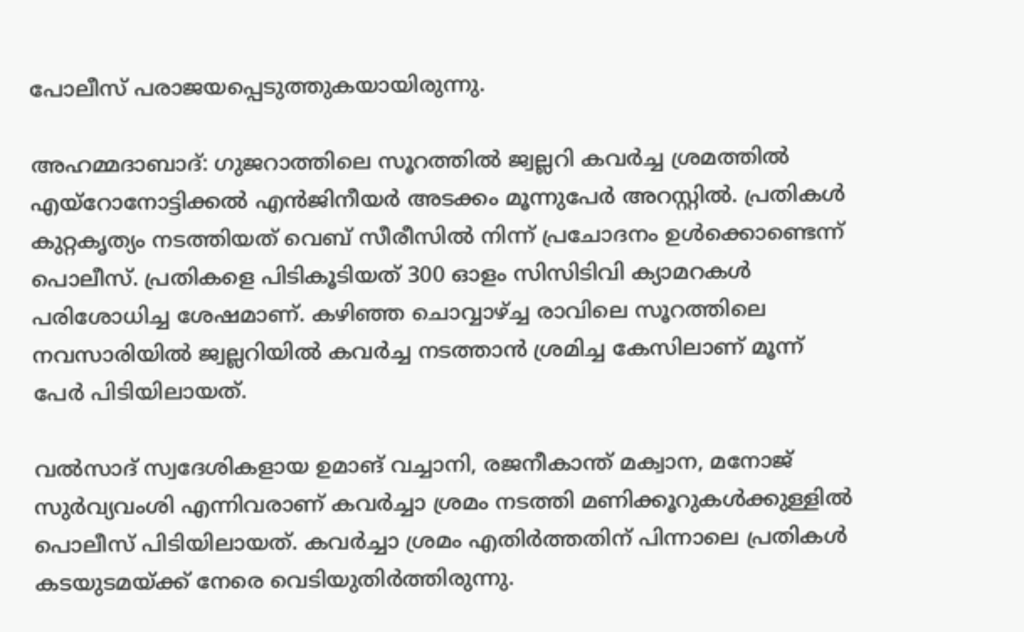പോലീസ് പരാജയപ്പെടുത്തുകയായിരുന്നു.

അഹമ്മദാബാദ്: ഗുജറാത്തിലെ സൂറത്തിൽ ജ്വല്ലറി കവർച്ച ശ്രമത്തിൽ എയ്റോനോട്ടിക്കൽ എൻജിനീയർ അടക്കം മൂന്നുപേർ അറസ്റ്റിൽ. പ്രതികൾ കുറ്റകൃത്യം നടത്തിയത് വെബ് സീരീസിൽ നിന്ന് പ്രചോദനം ഉൾക്കൊണ്ടെന്ന് പൊലീസ്. പ്രതികളെ പിടികൂടിയത് 300 ഓളം സിസിടിവി ക്യാമറകൾ പരിശോധിച്ച ശേഷമാണ്. കഴിഞ്ഞ ചൊവ്വാഴ്ച്ച രാവിലെ സൂറത്തിലെ നവസാരിയിൽ ജ്വല്ലറിയിൽ കവർച്ച നടത്താൻ ശ്രമിച്ച കേസിലാണ് മൂന്ന് പേർ പിടിയിലായത്.

വൽസാദ് സ്വദേശികളായ ഉമാങ് വച്ചാനി, രജനീകാന്ത് മക്വാന, മനോജ് സുർവ്യവംശി എന്നിവരാണ് കവർച്ചാ ശ്രമം നടത്തി മണിക്കൂറുകൾക്കുള്ളിൽ പൊലീസ് പിടിയിലായത്. കവർച്ചാ ശ്രമം എതിർത്തതിന് പിന്നാലെ പ്രതികൾ കടയുടമയ്ക്ക് നേരെ വെടിയുതിർത്തിരുന്നു.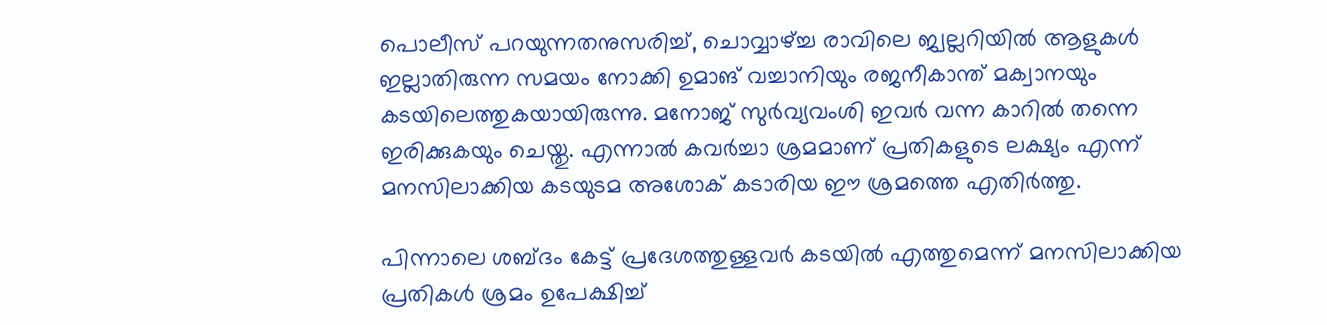പൊലീസ് പറയുന്നതനുസരിച്ച്, ചൊവ്വാഴ്ച്ച രാവിലെ ജ്വല്ലറിയിൽ ആളുകൾ ഇല്ലാതിരുന്ന സമയം നോക്കി ഉമാങ് വച്ചാനിയും രജനീകാന്ത് മക്വാനയും കടയിലെത്തുകയായിരുന്നു. മനോജ് സുർവ്യവംശി ഇവർ വന്ന കാറിൽ തന്നെ ഇരിക്കുകയും ചെയ്തു. എന്നാൽ കവർച്ചാ ശ്രമമാണ് പ്രതികളുടെ ലക്ഷ്യം എന്ന് മനസിലാക്കിയ കടയുടമ അശോക് കടാരിയ ഈ ശ്രമത്തെ എതിർത്തു.

പിന്നാലെ ശബ്ദം കേട്ട് പ്രദേശത്തുള്ളവർ കടയിൽ എത്തുമെന്ന് മനസിലാക്കിയ പ്രതികൾ ശ്രമം ഉപേക്ഷിച്ച്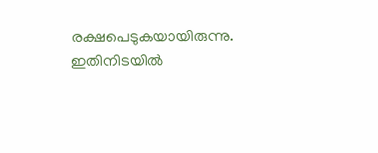രക്ഷപെടുകയായിരുന്നു. ഇതിനിടയിൽ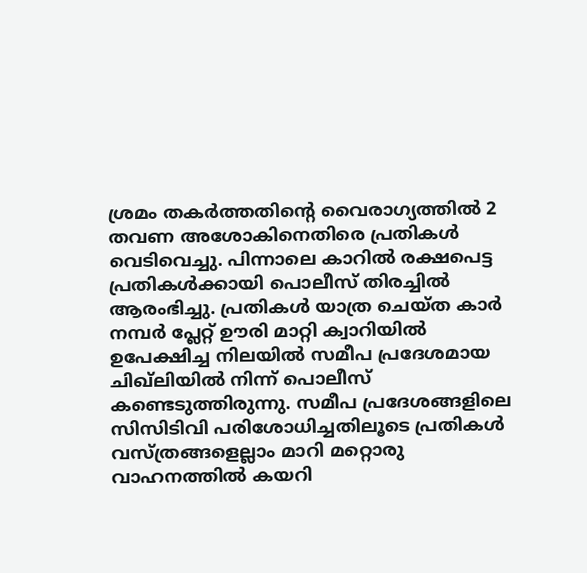ശ്രമം തകർത്തതിൻ്റെ വൈരാഗ്യത്തിൽ 2 തവണ അശോകിനെതിരെ പ്രതികൾ വെടിവെച്ചു. പിന്നാലെ കാറിൽ രക്ഷപെട്ട പ്രതികൾക്കായി പൊലീസ് തിരച്ചിൽ ആരംഭിച്ചു. പ്രതികൾ യാത്ര ചെയ്ത കാർ നമ്പർ പ്ലേറ്റ് ഊരി മാറ്റി ക്വാറിയിൽ ഉപേക്ഷിച്ച നിലയിൽ സമീപ പ്രദേശമായ ചിഖ്‌ലിയിൽ നിന്ന് പൊലീസ് കണ്ടെടുത്തിരുന്നു. സമീപ പ്രദേശങ്ങളിലെ സിസിടിവി പരിശോധിച്ചതിലൂടെ പ്രതികൾ വസ്ത്രങ്ങളെല്ലാം മാറി മറ്റൊരു വാഹനത്തിൽ കയറി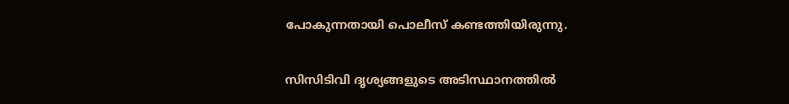പോകുന്നതായി പൊലീസ് കണ്ടത്തിയിരുന്നു.

സിസിടിവി ദൃശ്യങ്ങളുടെ അടിസ്ഥാനത്തിൽ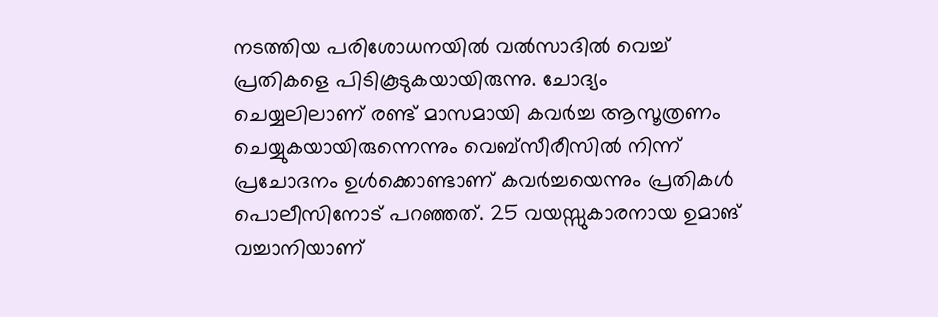നടത്തിയ പരിശോധനയിൽ വൽസാദിൽ വെച്ച് പ്രതികളെ പിടികൂടുകയായിരുന്നു. ചോദ്യം ചെയ്യലിലാണ് രണ്ട് മാസമായി കവർച്ച ആസൂത്രണം ചെയ്യുകയായിരുന്നെന്നും വെബ്സീരീസിൽ നിന്ന് പ്രചോദനം ഉൾക്കൊണ്ടാണ് കവർച്ചയെന്നും പ്രതികൾ പൊലീസിനോട് പറഞ്ഞത്. 25 വയസ്സുകാരനായ ഉമാങ് വച്ചാനിയാണ്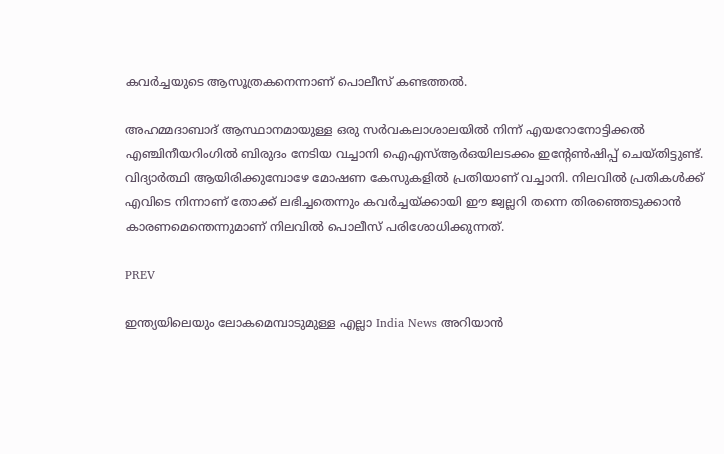കവർച്ചയുടെ ആസൂത്രകനെന്നാണ് പൊലീസ് കണ്ടത്തൽ.

അഹമ്മദാബാദ് ആസ്ഥാനമായുള്ള ഒരു സർവകലാശാലയിൽ നിന്ന് എയറോനോട്ടിക്കൽ എഞ്ചിനീയറിംഗിൽ ബിരുദം നേടിയ വച്ചാനി ഐഎസ്ആർഒയിലടക്കം ഇൻ്റേൺഷിപ്പ് ചെയ്തിട്ടുണ്ട്. വിദ്യാർത്ഥി ആയിരിക്കുമ്പോഴേ മോഷണ കേസുകളിൽ പ്രതിയാണ് വച്ചാനി. നിലവിൽ പ്രതികൾക്ക് എവിടെ നിന്നാണ് തോക്ക് ലഭിച്ചതെന്നും കവർച്ചയ്ക്കായി ഈ ജ്വല്ലറി തന്നെ തിരഞ്ഞെടുക്കാൻ കാരണമെന്തെന്നുമാണ് നിലവിൽ പൊലീസ് പരിശോധിക്കുന്നത്.

PREV

ഇന്ത്യയിലെയും ലോകമെമ്പാടുമുള്ള എല്ലാ India News അറിയാൻ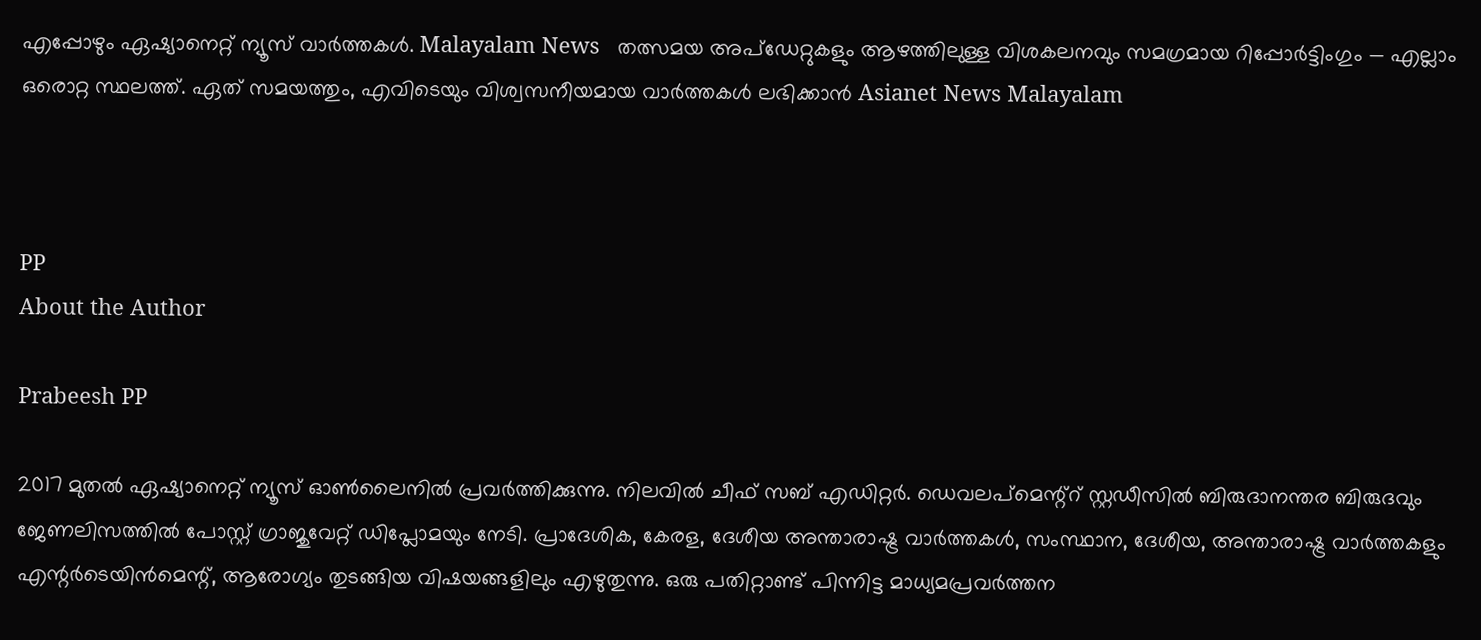എപ്പോഴും ഏഷ്യാനെറ്റ് ന്യൂസ് വാർത്തകൾ. Malayalam News   തത്സമയ അപ്‌ഡേറ്റുകളും ആഴത്തിലുള്ള വിശകലനവും സമഗ്രമായ റിപ്പോർട്ടിംഗും — എല്ലാം ഒരൊറ്റ സ്ഥലത്ത്. ഏത് സമയത്തും, എവിടെയും വിശ്വസനീയമായ വാർത്തകൾ ലഭിക്കാൻ Asianet News Malayalam



PP
About the Author

Prabeesh PP

2017 മുതല്‍ ഏഷ്യാനെറ്റ് ന്യൂസ് ഓണ്‍ലൈനില്‍ പ്രവര്‍ത്തിക്കുന്നു. നിലവില്‍ ചീഫ് സബ് എഡിറ്റര്‍. ഡെവലപ്മെന്റ്റ് സ്റ്റഡീസിൽ ബിരുദാനന്തര ബിരുദവും ജേണലിസത്തില്‍ പോസ്റ്റ് ഗ്രാജുവേറ്റ് ഡിപ്ലോമയും നേടി. പ്രാദേശിക, കേരള, ദേശീയ അന്താരാഷ്ട്ര വാർത്തകൾ, സംസ്ഥാന, ദേശീയ, അന്താരാഷ്ട്ര വാര്‍ത്തകളും എന്റര്‍ടെയിന്‍മെന്റ്, ആരോഗ്യം തുടങ്ങിയ വിഷയങ്ങളിലും എഴുതുന്നു. ഒരു പതിറ്റാണ്ട് പിന്നിട്ട മാധ്യമപ്രവര്‍ത്തന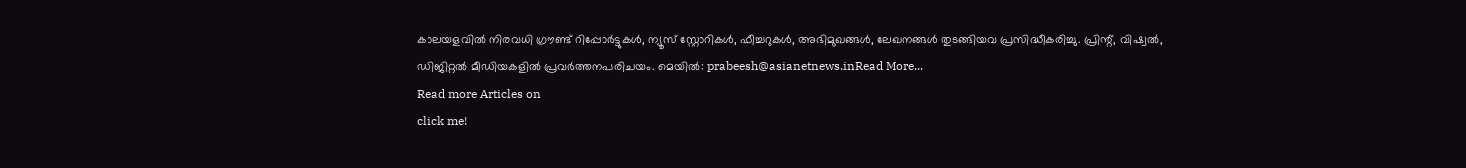കാലയളവില്‍ നിരവധി ഗ്രൗണ്ട് റിപ്പോര്‍ട്ടുകള്‍, ന്യൂസ് സ്റ്റോറികള്‍, ഫീച്ചറുകള്‍, അഭിമുഖങ്ങള്‍, ലേഖനങ്ങള്‍ തുടങ്ങിയവ പ്രസിദ്ധീകരിച്ചു. പ്രിന്റ്, വിഷ്വല്‍, ഡിജിറ്റല്‍ മീഡിയകളില്‍ പ്രവര്‍ത്തനപരിചയം. മെയില്‍: prabeesh@asianetnews.inRead More...
Read more Articles on
click me!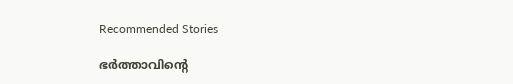Recommended Stories

ഭര്‍ത്താവിന്റെ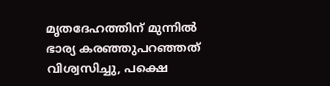മൃതദേഹത്തിന് മുന്നിൽ ഭാര്യ കരഞ്ഞുപറഞ്ഞത് വിശ്വസിച്ചു, പക്ഷെ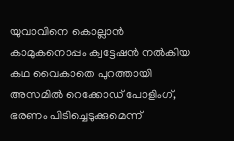യുവാവിനെ കൊല്ലാൻ കാമുകനൊപ്പം ക്വട്ടേഷൻ നൽകിയ കഥ വൈകാതെ പുറത്തായി
അസമിൽ റെക്കോഡ് പോളിംഗ്, ഭരണം പിടിച്ചെടുക്കുമെന്ന്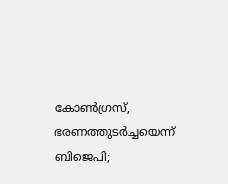കോൺഗ്രസ്, ഭരണത്തുടർച്ചയെന്ന് ബിജെപി;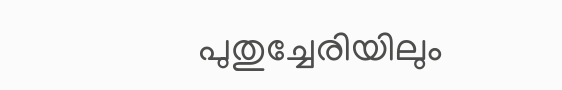പുതുച്ചേരിയിലും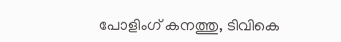പോളിംഗ് കനത്തു, ടിവികെ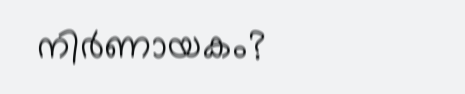നിർണായകം?